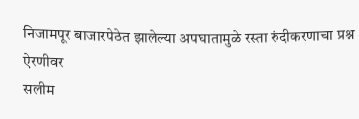निजामपूर बाजारपेठेत झालेल्या अपघातामुळे रस्ता रुंदीकरणाचा प्रश्न ऐरणीवर
सलीम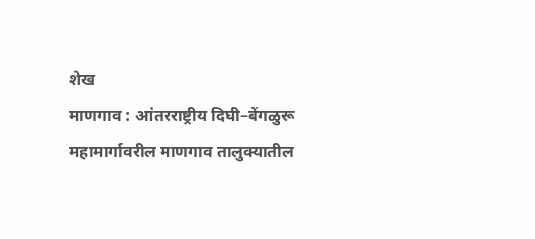शेख
माणगाव : आंतरराष्ट्रीय दिघी–बेंगळुरू महामार्गावरील माणगाव तालुक्यातील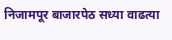निजामपूर बाजारपेठ सध्या वाढत्या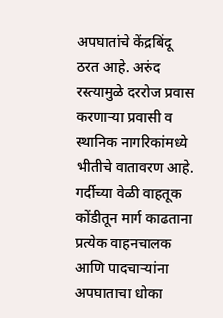अपघातांचे केंद्रबिंदू ठरत आहे. अरुंद रस्त्यामुळे दररोज प्रवास करणाऱ्या प्रवासी व स्थानिक नागरिकांमध्ये भीतीचे वातावरण आहे. गर्दीच्या वेळी वाहतूक कोंडीतून मार्ग काढताना प्रत्येक वाहनचालक आणि पादचाऱ्यांना अपघाताचा धोका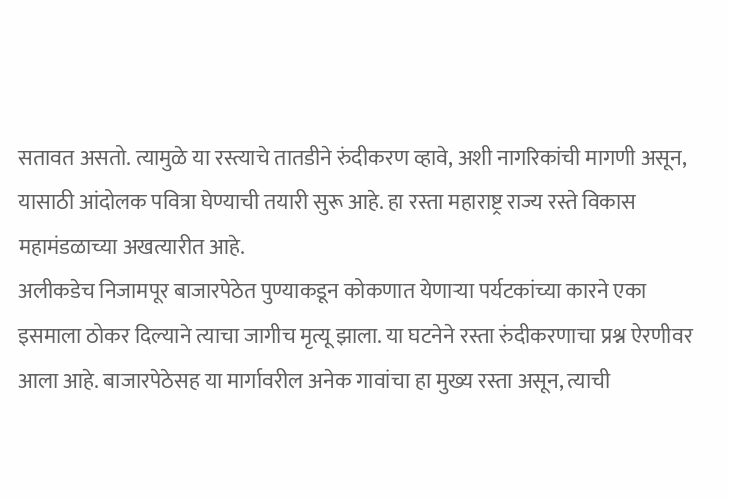सतावत असतो. त्यामुळे या रस्त्याचे तातडीने रुंदीकरण व्हावे, अशी नागरिकांची मागणी असून, यासाठी आंदोलक पवित्रा घेण्याची तयारी सुरू आहे. हा रस्ता महाराष्ट्र राज्य रस्ते विकास महामंडळाच्या अखत्यारीत आहे.
अलीकडेच निजामपूर बाजारपेठेत पुण्याकडून कोकणात येणाऱ्या पर्यटकांच्या कारने एका इसमाला ठोकर दिल्याने त्याचा जागीच मृत्यू झाला. या घटनेने रस्ता रुंदीकरणाचा प्रश्न ऐरणीवर आला आहे. बाजारपेठेसह या मार्गावरील अनेक गावांचा हा मुख्य रस्ता असून, त्याची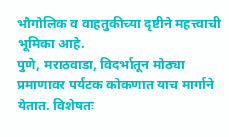भौगोलिक व वाहतुकीच्या दृष्टीने महत्त्वाची भूमिका आहे.
पुणे, मराठवाडा, विदर्भातून मोठ्या प्रमाणावर पर्यटक कोकणात याच मार्गाने येतात. विशेषतः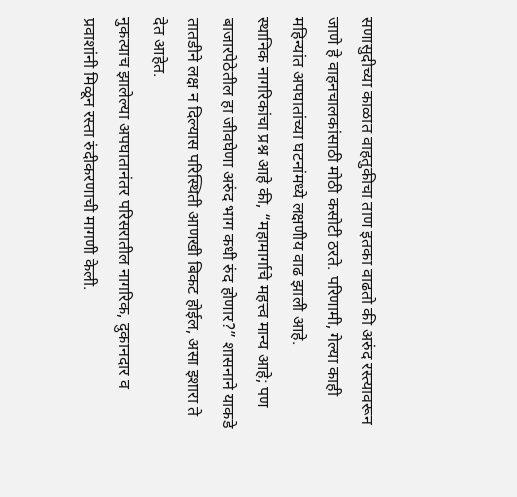सणासुदीच्या काळात वाहतुकीचा ताण इतका वाढतो की अरुंद रस्त्यावरून जाणे हे वाहनचालकांसाठी मोठी कसोटी ठरते. परिणामी, गेल्या काही महिन्यांत अपघातांच्या घटनांमध्ये लक्षणीय वाढ झाली आहे.
स्थानिक नागरिकांचा प्रश्न आहे की, “महामार्गाचे महत्त्व मान्य आहे; पण बाजारपेठेतील हा जीवघेणा अरुंद भाग कधी रुंद होणार?” शासनाने याकडे तातडीने लक्ष न दिल्यास परिस्थिती आणखी बिकट होईल, असा इशारा ते देत आहेत.
नुकत्याच झालेल्या अपघातानंतर परिसरातील नागरिक, दुकानदार व प्रवाशांनी मिळून रस्ता रुंदीकरणाची मागणी केली.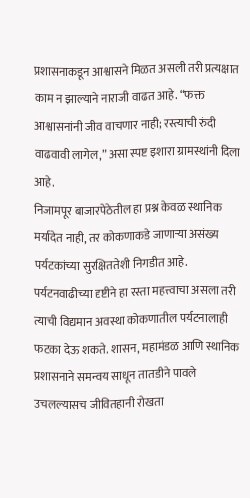प्रशासनाकडून आश्वासने मिळत असली तरी प्रत्यक्षात काम न झाल्याने नाराजी वाढत आहे. “फक्त आश्वासनांनी जीव वाचणार नाही; रस्त्याची रुंदी वाढवावी लागेल,” असा स्पष्ट इशारा ग्रामस्थांनी दिला आहे.
निजामपूर बाजारपेठेतील हा प्रश्न केवळ स्थानिक मर्यादेत नाही, तर कोकणाकडे जाणाऱ्या असंख्य पर्यटकांच्या सुरक्षिततेशी निगडीत आहे. पर्यटनवाढीच्या दृष्टीने हा रस्ता महत्त्वाचा असला तरी त्याची विद्यमान अवस्था कोकणातील पर्यटनालाही फटका देऊ शकते. शासन, महामंडळ आणि स्थानिक प्रशासनाने समन्वय साधून तातडीने पावले उचलल्यासच जीवितहानी रोखता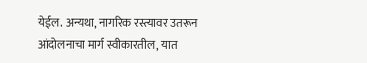येईल. अन्यथा, नागरिक रस्त्यावर उतरून आंदोलनाचा मार्ग स्वीकारतील, यात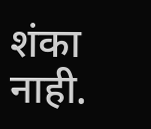शंका नाही.